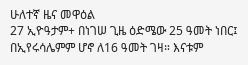ሁለተኛ ዜና መዋዕል
27 ኢዮዓታም+ በነገሠ ጊዜ ዕድሜው 25 ዓመት ነበር፤ በኢየሩሳሌምም ሆኖ ለ16 ዓመት ገዛ። እናቱም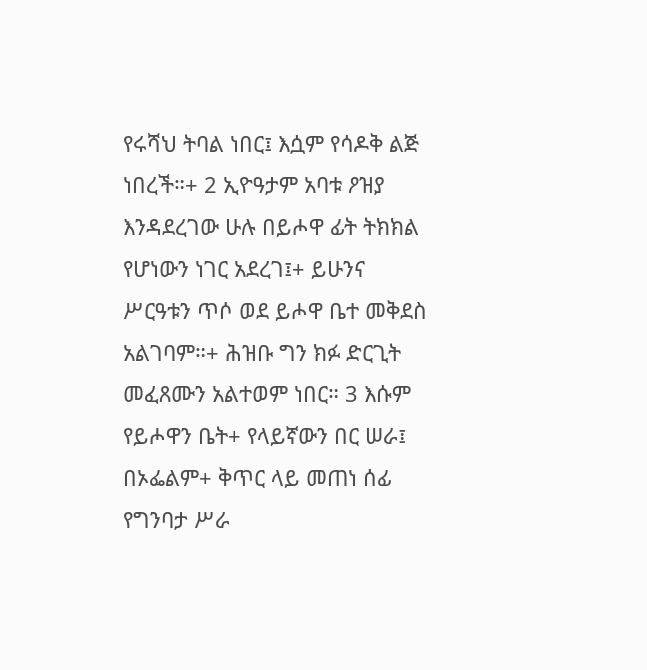የሩሻህ ትባል ነበር፤ እሷም የሳዶቅ ልጅ ነበረች።+ 2 ኢዮዓታም አባቱ ዖዝያ እንዳደረገው ሁሉ በይሖዋ ፊት ትክክል የሆነውን ነገር አደረገ፤+ ይሁንና ሥርዓቱን ጥሶ ወደ ይሖዋ ቤተ መቅደስ አልገባም።+ ሕዝቡ ግን ክፉ ድርጊት መፈጸሙን አልተወም ነበር። 3 እሱም የይሖዋን ቤት+ የላይኛውን በር ሠራ፤ በኦፌልም+ ቅጥር ላይ መጠነ ሰፊ የግንባታ ሥራ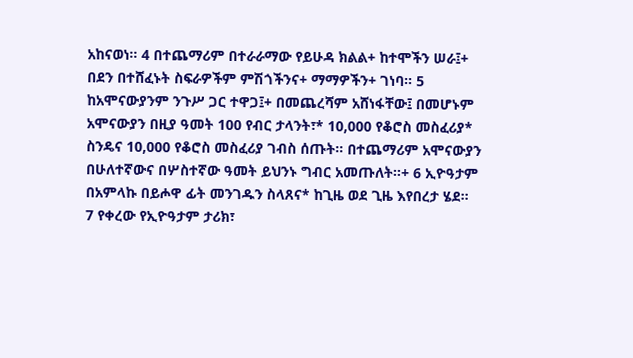አከናወነ። 4 በተጨማሪም በተራራማው የይሁዳ ክልል+ ከተሞችን ሠራ፤+ በደን በተሸፈኑት ስፍራዎችም ምሽጎችንና+ ማማዎችን+ ገነባ። 5 ከአሞናውያንም ንጉሥ ጋር ተዋጋ፤+ በመጨረሻም አሸነፋቸው፤ በመሆኑም አሞናውያን በዚያ ዓመት 100 የብር ታላንት፣* 10,000 የቆሮስ መስፈሪያ* ስንዴና 10,000 የቆሮስ መስፈሪያ ገብስ ሰጡት። በተጨማሪም አሞናውያን በሁለተኛውና በሦስተኛው ዓመት ይህንኑ ግብር አመጡለት።+ 6 ኢዮዓታም በአምላኩ በይሖዋ ፊት መንገዱን ስላጸና* ከጊዜ ወደ ጊዜ እየበረታ ሄደ።
7 የቀረው የኢዮዓታም ታሪክ፣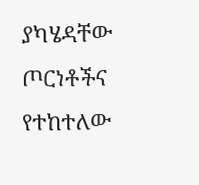ያካሄዳቸው ጦርነቶችና የተከተለው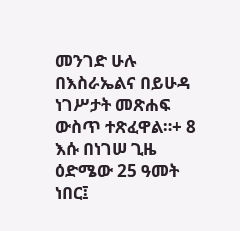መንገድ ሁሉ በእስራኤልና በይሁዳ ነገሥታት መጽሐፍ ውስጥ ተጽፈዋል።+ 8 እሱ በነገሠ ጊዜ ዕድሜው 25 ዓመት ነበር፤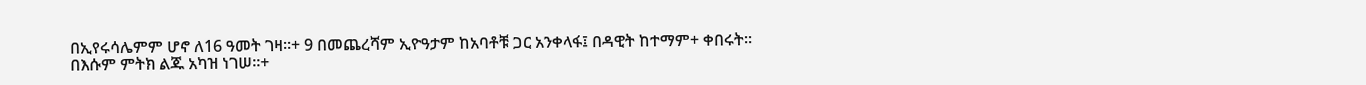በኢየሩሳሌምም ሆኖ ለ16 ዓመት ገዛ።+ 9 በመጨረሻም ኢዮዓታም ከአባቶቹ ጋር አንቀላፋ፤ በዳዊት ከተማም+ ቀበሩት። በእሱም ምትክ ልጁ አካዝ ነገሠ።+